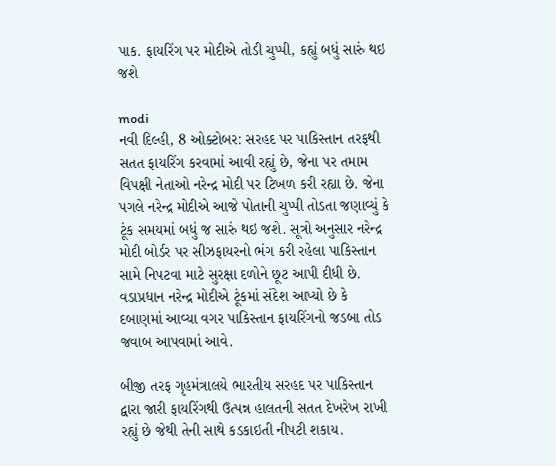પાક. ફાયરિંગ પર મોદીએ તોડી ચુપ્પી, કહ્યું બધું સારું થઇ જશે

modi
નવી દિલ્હી, 8 ઓક્ટોબર: સરહદ પર પાકિસ્તાન તરફથી સતત ફાયરિંગ કરવામાં આવી રહ્યું છે, જેના પર તમામ વિપક્ષી નેતાઓ નરેન્દ્ર મોદી પર ટિખળ કરી રહ્યા છે. જેના પગલે નરેન્દ્ર મોદીએ આજે પોતાની ચુપ્પી તોડતા જણાવ્યું કે ટૂંક સમયમાં બધું જ સારું થઇ જશે. સૂત્રો અનુસાર નરેન્દ્ર મોદી બોર્ડર પર સીઝફાયરનો ભંગ કરી રહેલા પાકિસ્તાન સામે નિપટવા માટે સુરક્ષા દળોને છૂટ આપી દીધી છે. વડાપ્રધાન નરેન્દ્ર મોદીએ ટૂંકમાં સંદેશ આપ્યો છે કે દબાણમાં આવ્યા વગર પાકિસ્તાન ફાયરિંગનો જડબા તોડ જવાબ આપવામાં આવે.

બીજી તરફ ગૃહમંત્રાલયે ભારતીય સરહદ પર પાકિસ્તાન દ્વારા જારી ફાયરિંગથી ઉત્પન્ન હાલતની સતત દેખરેખ રાખી રહ્યું છે જેથી તેની સાથે કડકાઇતી નીપટી શકાય.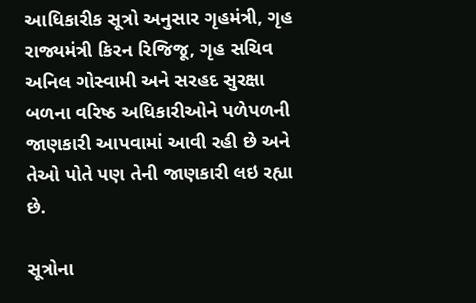આધિકારીક સૂત્રો અનુસાર ગૃહમંત્રી, ગૃહ રાજ્યમંત્રી કિરન રિજિજૂ, ગૃહ સચિવ અનિલ ગોસ્વામી અને સરહદ સુરક્ષા બળના વરિષ્ઠ અધિકારીઓને પળેપળની જાણકારી આપવામાં આવી રહી છે અને તેઓ પોતે પણ તેની જાણકારી લઇ રહ્યા છે.

સૂત્રોના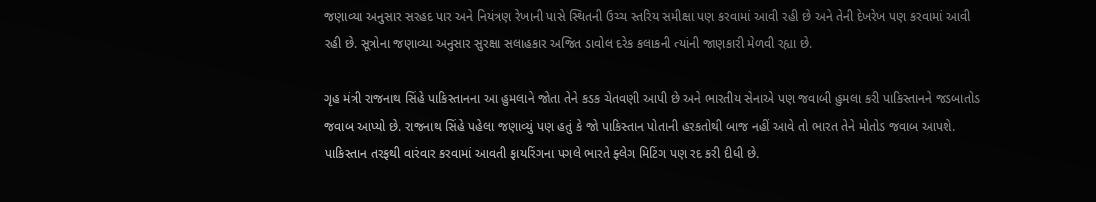જણાવ્યા અનુસાર સરહદ પાર અને નિયંત્રણ રેખાની પાસે સ્થિતની ઉચ્ચ સ્તરિય સમીક્ષા પણ કરવામાં આવી રહી છે અને તેની દેખરેખ પણ કરવામાં આવી રહી છે. સૂત્રોના જણાવ્યા અનુસાર સુરક્ષા સલાહકાર અજિત ડાવોલ દરેક કલાકની ત્યાંની જાણકારી મેળવી રહ્યા છે.

ગૃહ મંત્રી રાજનાથ સિંહે પાકિસ્તાનના આ હુમલાને જોતા તેને કડક ચેતવણી આપી છે અને ભારતીય સેનાએ પણ જવાબી હુમલા કરી પાકિસ્તાનને જડબાતોડ જવાબ આપ્યો છે. રાજનાથ સિંહે પહેલા જણાવ્યું પણ હતું કે જો પાકિસ્તાન પોતાની હરકતોથી બાજ નહીં આવે તો ભારત તેને મોતોડ જવાબ આપશે. પાકિસ્તાન તરફથી વારંવાર કરવામાં આવતી ફાયરિંગના પગલે ભારતે ફ્લેગ મિટિંગ પણ રદ કરી દીધી છે.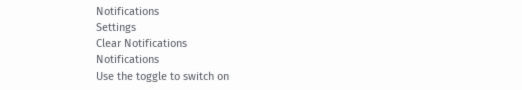Notifications
Settings
Clear Notifications
Notifications
Use the toggle to switch on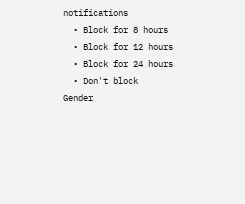notifications
  • Block for 8 hours
  • Block for 12 hours
  • Block for 24 hours
  • Don't block
Gender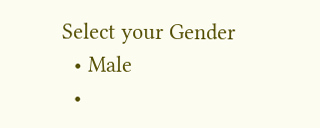Select your Gender
  • Male
  •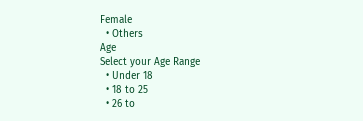Female
  • Others
Age
Select your Age Range
  • Under 18
  • 18 to 25
  • 26 to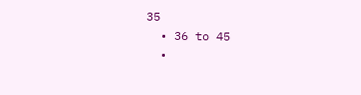35
  • 36 to 45
  •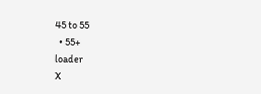45 to 55
  • 55+
loader
X